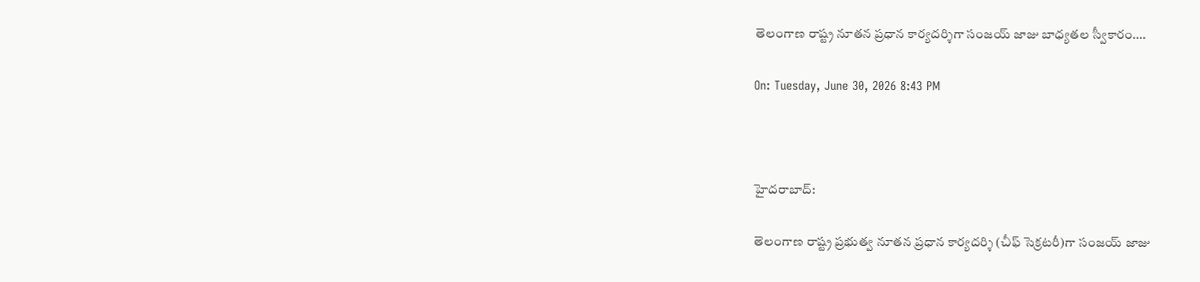తెలంగాణ రాష్ట్ర నూతన ప్రధాన కార్యదర్శిగా సంజయ్ జాజు బాధ్యతల స్వీకారం….

On: Tuesday, June 30, 2026 8:43 PM



హైదరాబాద్:

తెలంగాణ రాష్ట్ర ప్రభుత్వ నూతన ప్రధాన కార్యదర్శి (చీఫ్ సెక్రటరీ)గా సంజయ్ జాజు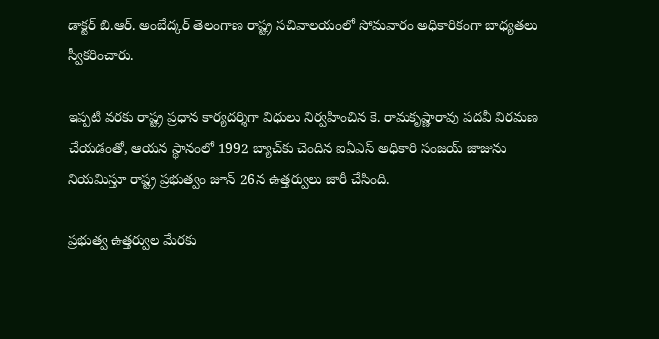డాక్టర్ బి.ఆర్. అంబేద్కర్ తెలంగాణ రాష్ట్ర సచివాలయంలో సోమవారం అధికారికంగా బాధ్యతలు స్వీకరించారు.

ఇప్పటి వరకు రాష్ట్ర ప్రధాన కార్యదర్శిగా విధులు నిర్వహించిన కె. రామకృష్ణారావు పదవీ విరమణ చేయడంతో, ఆయన స్థానంలో 1992 బ్యాచ్‌కు చెందిన ఐఏఎస్ అధికారి సంజయ్ జాజును నియమిస్తూ రాష్ట్ర ప్రభుత్వం జూన్ 26న ఉత్తర్వులు జారీ చేసింది.

ప్రభుత్వ ఉత్తర్వుల మేరకు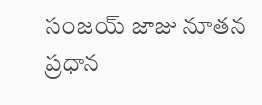సంజయ్ జాజు నూతన ప్రధాన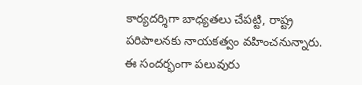కార్యదర్శిగా బాధ్యతలు చేపట్టి, రాష్ట్ర పరిపాలనకు నాయకత్వం వహించనున్నారు. ఈ సందర్భంగా పలువురు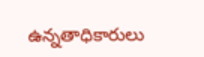ఉన్నతాధికారులు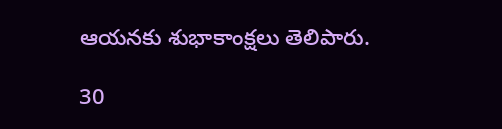ఆయనకు శుభాకాంక్షలు తెలిపారు.

30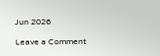Jun 2026

Leave a Comment